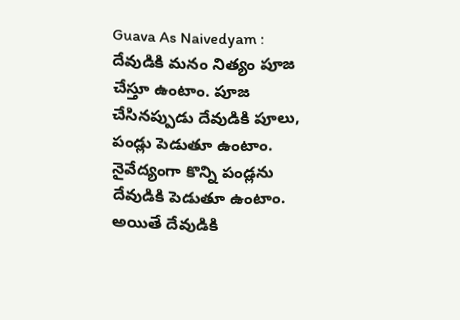Guava As Naivedyam : దేవుడికి మనం నిత్యం పూజ చేస్తూ ఉంటాం. పూజ చేసినప్పుడు దేవుడికి పూలు, పండ్లు పెడుతూ ఉంటాం. నైవేద్యంగా కొన్ని పండ్లను దేవుడికి పెడుతూ ఉంటాం. అయితే దేవుడికి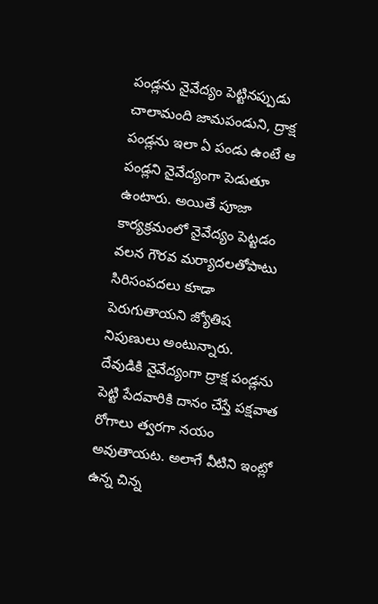పండ్లను నైవేద్యం పెట్టినప్పుడు చాలామంది జామపండుని, ద్రాక్ష పండ్లను ఇలా ఏ పండు ఉంటే ఆ పండ్లని నైవేద్యంగా పెడుతూ ఉంటారు. అయితే పూజా కార్యక్రమంలో నైవేద్యం పెట్టడం వలన గౌరవ మర్యాదలతోపాటు సిరిసంపదలు కూడా పెరుగుతాయని జ్యోతిష నిపుణులు అంటున్నారు.
దేవుడికి నైవేద్యంగా ద్రాక్ష పండ్లను పెట్టి పేదవారికి దానం చేస్తే పక్షవాత రోగాలు త్వరగా నయం అవుతాయట. అలాగే వీటిని ఇంట్లో ఉన్న చిన్న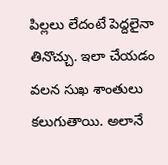పిల్లలు లేదంటే పెద్దలైనా తినొచ్చు. ఇలా చేయడం వలన సుఖ శాంతులు కలుగుతాయి. అలానే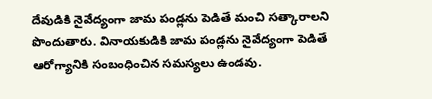దేవుడికి నైవేద్యంగా జామ పండ్లను పెడితే మంచి సత్కారాలని పొందుతారు. వినాయకుడికి జామ పండ్లను నైవేద్యంగా పెడితే ఆరోగ్యానికి సంబంధించిన సమస్యలు ఉండవు.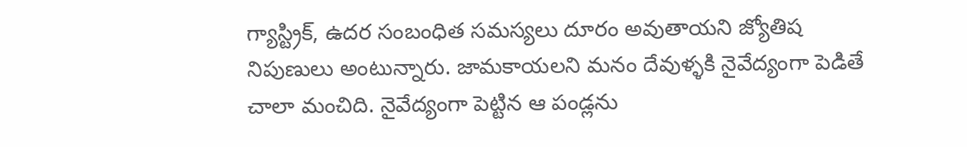గ్యాస్ట్రిక్, ఉదర సంబంధిత సమస్యలు దూరం అవుతాయని జ్యోతిష నిపుణులు అంటున్నారు. జామకాయలని మనం దేవుళ్ళకి నైవేద్యంగా పెడితే చాలా మంచిది. నైవేద్యంగా పెట్టిన ఆ పండ్లను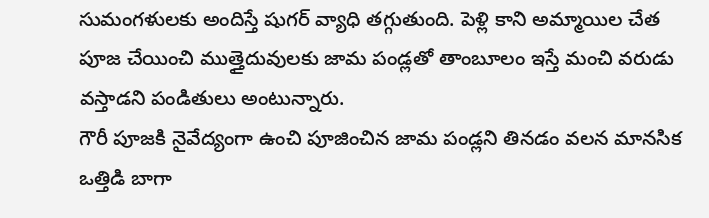సుమంగళులకు అందిస్తే షుగర్ వ్యాధి తగ్గుతుంది. పెళ్లి కాని అమ్మాయిల చేత పూజ చేయించి ముత్తైదువులకు జామ పండ్లతో తాంబూలం ఇస్తే మంచి వరుడు వస్తాడని పండితులు అంటున్నారు.
గౌరీ పూజకి నైవేద్యంగా ఉంచి పూజించిన జామ పండ్లని తినడం వలన మానసిక ఒత్తిడి బాగా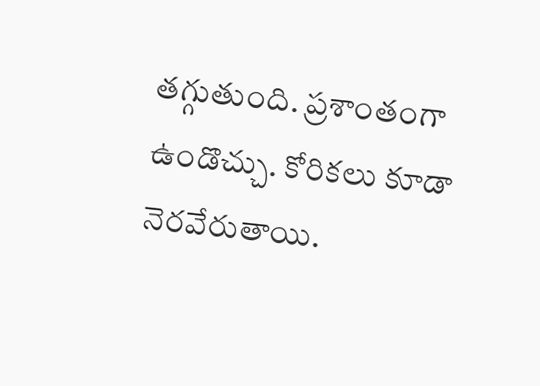తగ్గుతుంది. ప్రశాంతంగా ఉండొచ్చు. కోరికలు కూడా నెరవేరుతాయి.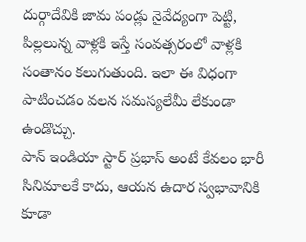దుర్గాదేవికి జామ పండ్లు నైవేద్యంగా పెట్టి, పిల్లలున్న వాళ్లకి ఇస్తే సంవత్సరంలో వాళ్లకి సంతానం కలుగుతుంది. ఇలా ఈ విధంగా పాటించడం వలన సమస్యలేమీ లేకుండా ఉండొచ్చు.
పాన్ ఇండియా స్టార్ ప్రభాస్ అంటే కేవలం భారీ సినిమాలకే కాదు, ఆయన ఉదార స్వభావానికి కూడా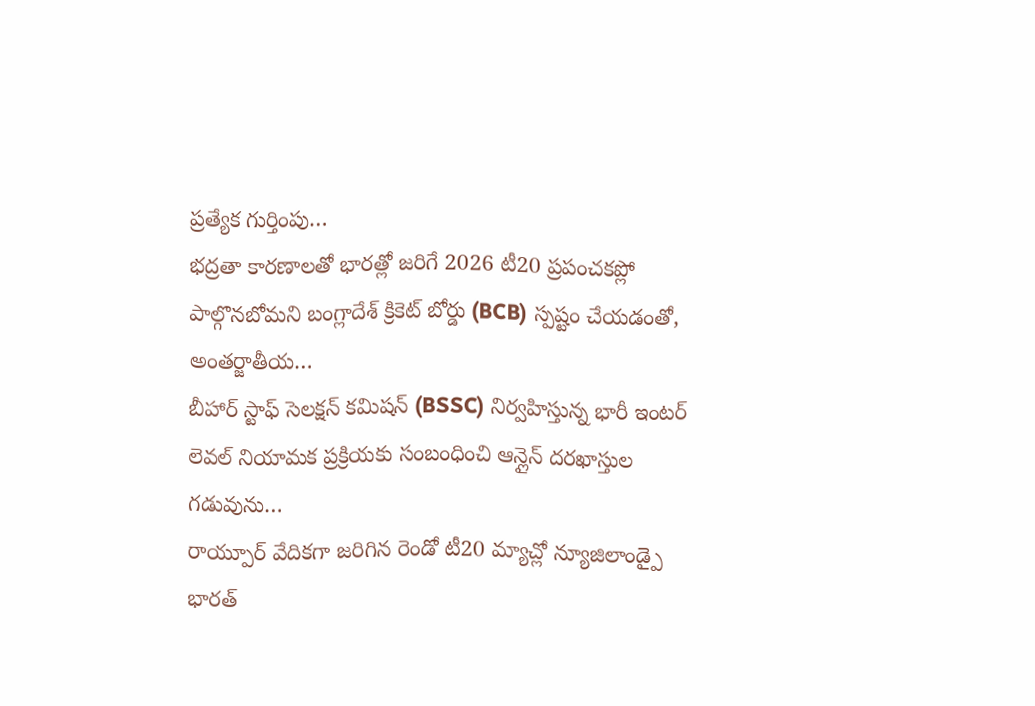ప్రత్యేక గుర్తింపు…
భద్రతా కారణాలతో భారత్లో జరిగే 2026 టీ20 ప్రపంచకప్లో పాల్గొనబోమని బంగ్లాదేశ్ క్రికెట్ బోర్డు (BCB) స్పష్టం చేయడంతో, అంతర్జాతీయ…
బీహార్ స్టాఫ్ సెలక్షన్ కమిషన్ (BSSC) నిర్వహిస్తున్న భారీ ఇంటర్ లెవల్ నియామక ప్రక్రియకు సంబంధించి ఆన్లైన్ దరఖాస్తుల గడువును…
రాయ్పూర్ వేదికగా జరిగిన రెండో టీ20 మ్యాచ్లో న్యూజిలాండ్పై భారత్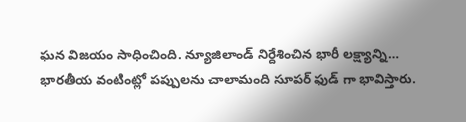ఘన విజయం సాధించింది. న్యూజిలాండ్ నిర్దేశించిన భారీ లక్ష్యాన్ని…
భారతీయ వంటింట్లో పప్పులను చాలామంది సూపర్ ఫుడ్ గా భావిస్తారు.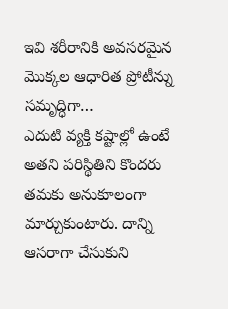ఇవి శరీరానికి అవసరమైన మొక్కల ఆధారిత ప్రోటీన్ను సమృద్ధిగా…
ఎదుటి వ్యక్తి కష్టాల్లో ఉంటే అతని పరిస్థితిని కొందరు తమకు అనుకూలంగా మార్చుకుంటారు. దాన్ని ఆసరాగా చేసుకుని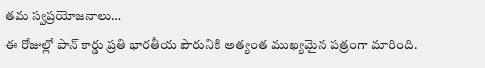తమ స్వప్రయోజనాలు…
ఈ రోజుల్లో పాన్ కార్డు ప్రతి భారతీయ పౌరునికి అత్యంత ముఖ్యమైన పత్రంగా మారింది.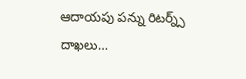ఆదాయపు పన్ను రిటర్న్స్ దాఖలు…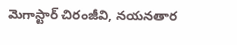మెగాస్టార్ చిరంజీవి, నయనతార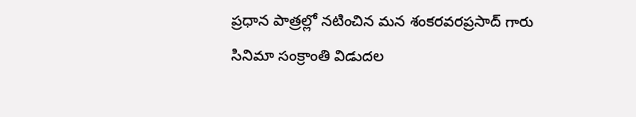ప్రధాన పాత్రల్లో నటించిన మన శంకరవరప్రసాద్ గారు సినిమా సంక్రాంతి విడుదల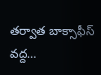తర్వాత బాక్సాఫీస్ వద్ద…